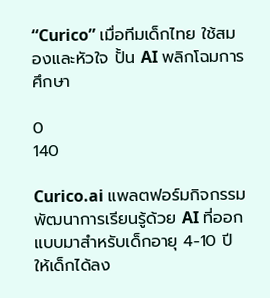“Curico” เมื่อทีมเด็กไทย ใช้สมองและหัวใจ ปั้น AI พลิกโฉมการศึกษา

0
140

Curico.ai แพลตฟอร์มกิจกรรมพัฒนาการเรียนรู้ด้วย AI ที่ออกแบบมาสำหรับเด็กอายุ 4-10 ปี ให้เด็กได้ลง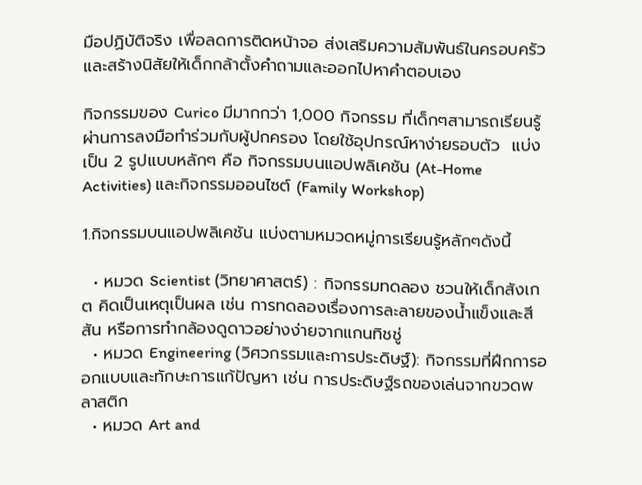มือปฏิบัติจริง เพื่อลดการติดหน้าจอ ส่งเสริมความสัมพันธ์ในครอบครัว และสร้างนิสัยให้เด็กกล้าตั้งคำถามและออกไปหาคำตอบเอง

กิจกรรมของ Curico มีมากกว่า 1,000 กิจกรรม ที่เด็กๆสามารถเรียนรู้ผ่านการลงมือทำร่วมกับผู้ปกครอง โดยใช้อุปกรณ์หาง่ายรอบตัว  แบ่งเป็น 2 รูปแบบหลักๆ คือ กิจกรรมบนแอปพลิเคชัน (At-Home Activities) และกิจกรรมออนไซต์ (Family Workshop)

1.กิจกรรมบนแอปพลิเคชัน แบ่งตามหมวดหมู่การเรียนรู้หลักๆดังนี้

  • หมวด Scientist (วิทยาศาสตร์) : กิจกรรมทดลอง ชวนให้เด็กสังเกต คิดเป็นเหตุเป็นผล เช่น การทดลองเรื่องการละลายของน้ำแข็งและสีสัน หรือการทำกล้องดูดาวอย่างง่ายจากแกนทิชชู่
  • หมวด Engineering (วิศวกรรมและการประดิษฐ์): กิจกรรมที่ฝึกการออกแบบและทักษะการแก้ปัญหา เช่น การประดิษฐ์รถของเล่นจากขวดพลาสติก
  • หมวด Art and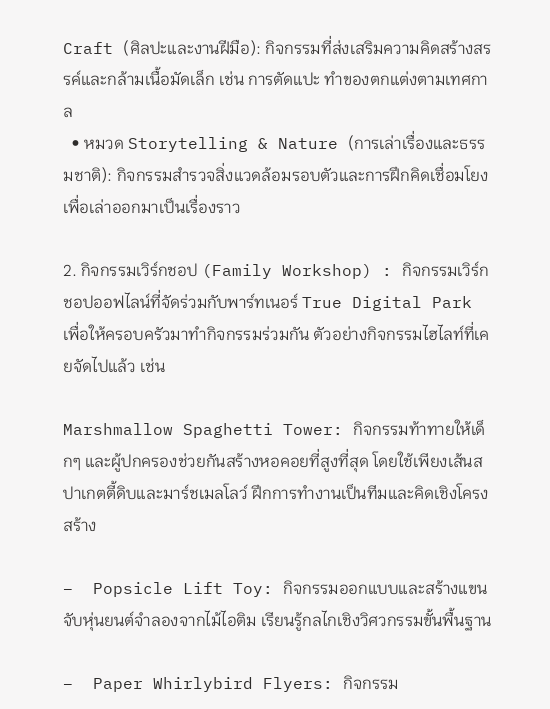Craft (ศิลปะและงานฝีมือ): กิจกรรมที่ส่งเสริมความคิดสร้างสรรค์และกล้ามเนื้อมัดเล็ก เช่น การตัดแปะ ทำของตกแต่งตามเทศกาล
  • หมวด Storytelling & Nature (การเล่าเรื่องและธรรมชาติ): กิจกรรมสำรวจสิ่งแวดล้อมรอบตัวและการฝึกคิดเชื่อมโยงเพื่อเล่าออกมาเป็นเรื่องราว

2. กิจกรรมเวิร์กชอป (Family Workshop) : กิจกรรมเวิร์กชอปออฟไลน์ที่จัดร่วมกับพาร์ทเนอร์ True Digital Park เพื่อให้ครอบครัวมาทำกิจกรรมร่วมกัน ตัวอย่างกิจกรรมไฮไลท์ที่เคยจัดไปแล้ว เช่น

Marshmallow Spaghetti Tower: กิจกรรมท้าทายให้เด็กๆ และผู้ปกครองช่วยกันสร้างหอคอยที่สูงที่สุด โดยใช้เพียงเส้นสปาเกตตี้ดิบและมาร์ชเมลโลว์ ฝึกการทำงานเป็นทีมและคิดเชิงโครงสร้าง

–  Popsicle Lift Toy: กิจกรรมออกแบบและสร้างแขนจับหุ่นยนต์จำลองจากไม้ไอติม เรียนรู้กลไกเชิงวิศวกรรมขั้นพื้นฐาน

–  Paper Whirlybird Flyers: กิจกรรม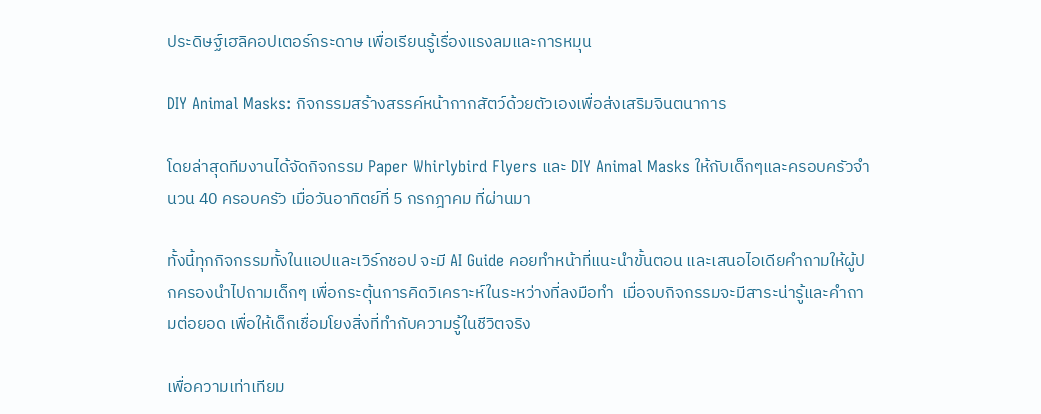ประดิษฐ์เฮลิคอปเตอร์กระดาษ เพื่อเรียนรู้เรื่องแรงลมและการหมุน

DIY Animal Masks: กิจกรรมสร้างสรรค์หน้ากากสัตว์ด้วยตัวเองเพื่อส่งเสริมจินตนาการ

โดยล่าสุดทีมงานได้จัดกิจกรรม Paper Whirlybird Flyers และ DIY Animal Masks ให้กับเด็กๆและครอบครัวจำนวน 40 ครอบครัว เมื่อวันอาทิตย์ที่ 5 กรกฎาคม ที่ผ่านมา

ทั้งนี้ทุกกิจกรรมทั้งในแอปและเวิร์กชอป จะมี AI Guide คอยทำหน้าที่แนะนำขั้นตอน และเสนอไอเดียคำถามให้ผู้ปกครองนำไปถามเด็กๆ เพื่อกระตุ้นการคิดวิเคราะห์ในระหว่างที่ลงมือทำ  เมื่อจบกิจกรรมจะมีสาระน่ารู้และคำถามต่อยอด เพื่อให้เด็กเชื่อมโยงสิ่งที่ทำกับความรู้ในชีวิตจริง

เพื่อความเท่าเทียม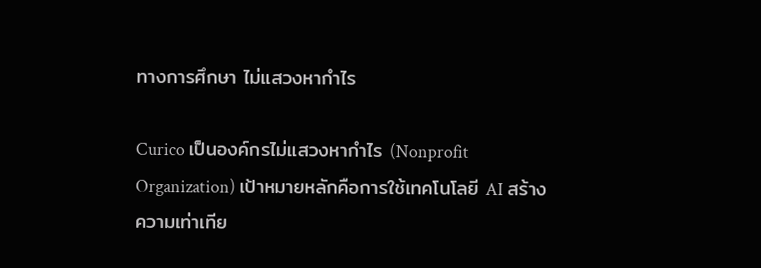ทางการศึกษา ไม่แสวงหากำไร

Curico เป็นองค์กรไม่แสวงหากำไร (Nonprofit Organization) เป้าหมายหลักคือการใช้เทคโนโลยี AI สร้างความเท่าเทีย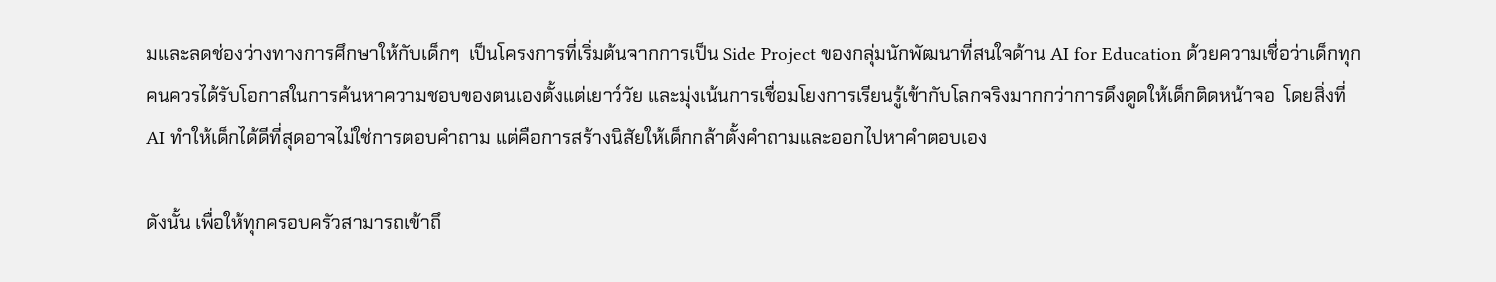มและลดช่องว่างทางการศึกษาให้กับเด็กๆ  เป็นโครงการที่เริ่มต้นจากการเป็น Side Project ของกลุ่มนักพัฒนาที่สนใจด้าน AI for Education ด้วยความเชื่อว่าเด็กทุกคนควรได้รับโอกาสในการค้นหาความชอบของตนเองตั้งแต่เยาว์วัย และมุ่งเน้นการเชื่อมโยงการเรียนรู้เข้ากับโลกจริงมากกว่าการดึงดูดให้เด็กติดหน้าจอ  โดยสิ่งที่ AI ทำให้เด็กได้ดีที่สุดอาจไม่ใช่การตอบคำถาม แต่คือการสร้างนิสัยให้เด็กกล้าตั้งคำถามและออกไปหาคำตอบเอง

ดังนั้น เพื่อให้ทุกครอบครัวสามารถเข้าถึ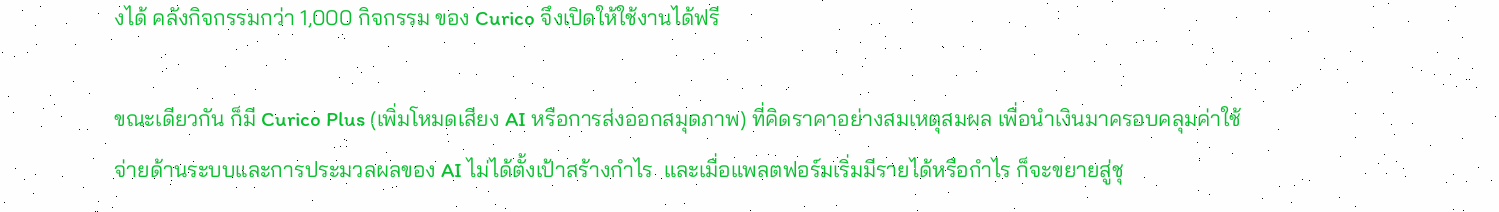งได้ คลังกิจกรรมกว่า 1,000 กิจกรรม ของ Curico จึงเปิดให้ใช้งานได้ฟรี

ขณะเดียวกัน ก็มี Curico Plus (เพิ่มโหมดเสียง AI หรือการส่งออกสมุดภาพ) ที่คิดราคาอย่างสมเหตุสมผล เพื่อนำเงินมาครอบคลุมค่าใช้จ่ายด้านระบบและการประมวลผลของ AI ไม่ได้ตั้งเป้าสร้างกำไร  และเมื่อแพลตฟอร์มเริ่มมีรายได้หรือกำไร ก็จะขยายสู่ชุ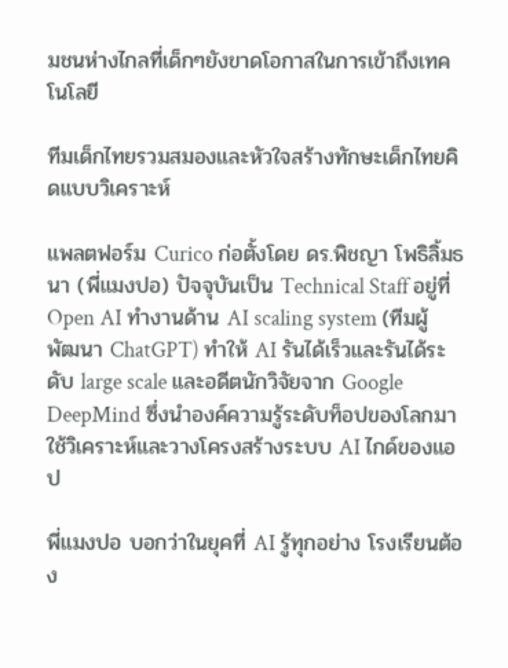มชนห่างไกลที่เด็กๆยังขาดโอกาสในการเข้าถึงเทคโนโลยี

ทีมเด็กไทยรวมสมองและหัวใจสร้างทักษะเด็กไทยคิดแบบวิเคราะห์

แพลตฟอร์ม Curico ก่อตั้งโดย ดร.พิชญา โพธิลิ้มธนา (พี่แมงปอ) ปัจจุบันเป็น Technical Staff อยู่ที่ Open AI ทำงานด้าน AI scaling system (ทีมผู้พัฒนา ChatGPT) ทำให้ AI รันได้เร็วและรันได้ระดับ large scale และอดีตนักวิจัยจาก Google DeepMind ซึ่งนำองค์ความรู้ระดับท็อปของโลกมาใช้วิเคราะห์และวางโครงสร้างระบบ AI ไกด์ของแอป

พี่แมงปอ บอกว่าในยุคที่ AI รู้ทุกอย่าง โรงเรียนต้อง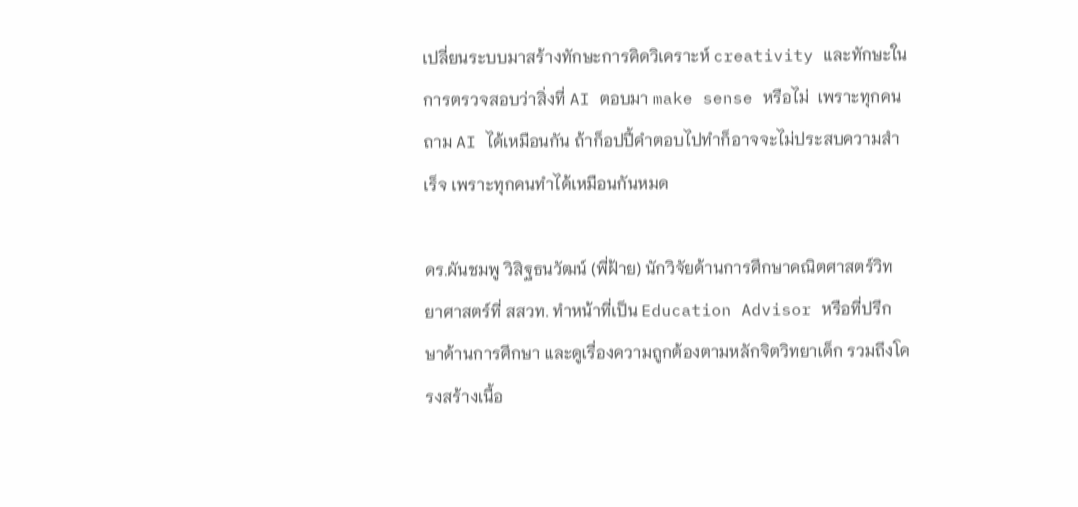เปลี่ยนระบบมาสร้างทักษะการคิดวิเคราะห์ creativity และทักษะในการตรวจสอบว่าสิ่งที่ AI ตอบมา make sense หรือไม่  เพราะทุกคนถาม AI ได้เหมือนกัน ถ้าก็อปปี้คำตอบไปทำก็อาจจะไม่ประสบความสำเร็จ เพราะทุกคนทำได้เหมือนกันหมด

ดร.ผันชมพู วิสิฐธนวัฒน์ (พี่ฝ้าย) นักวิจัยด้านการศึกษาคณิตศาสตร์วิทยาศาสตร์ที่ สสวท. ทำหน้าที่เป็น Education Advisor หรือที่ปรึกษาด้านการศึกษา และดูเรื่องความถูกต้องตามหลักจิตวิทยาเด็ก รวมถึงโครงสร้างเนื้อ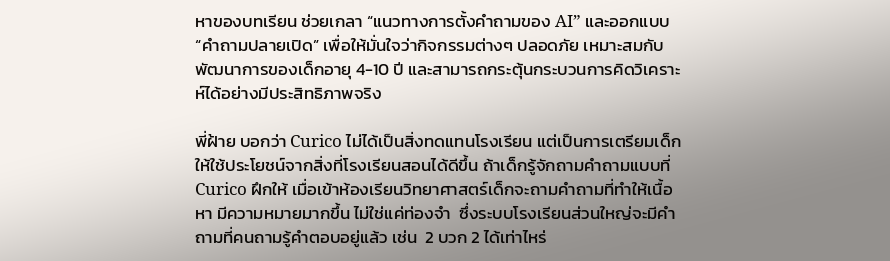หาของบทเรียน ช่วยเกลา “แนวทางการตั้งคำถามของ AI” และออกแบบ “คำถามปลายเปิด” เพื่อให้มั่นใจว่ากิจกรรมต่างๆ ปลอดภัย เหมาะสมกับพัฒนาการของเด็กอายุ 4-10 ปี และสามารถกระตุ้นกระบวนการคิดวิเคราะห์ได้อย่างมีประสิทธิภาพจริง

พี่ฝ้าย บอกว่า Curico ไม่ได้เป็นสิ่งทดแทนโรงเรียน แต่เป็นการเตรียมเด็กให้ใช้ประโยชน์จากสิ่งที่โรงเรียนสอนได้ดีขึ้น ถ้าเด็กรู้จักถามคำถามแบบที่ Curico ฝึกให้ เมื่อเข้าห้องเรียนวิทยาศาสตร์เด็กจะถามคำถามที่ทำให้เนื้อหา มีความหมายมากขึ้น ไม่ใช่แค่ท่องจำ  ซึ่งระบบโรงเรียนส่วนใหญ่จะมีคำถามที่คนถามรู้คำตอบอยู่แล้ว เช่น  2 บวก 2 ได้เท่าไหร่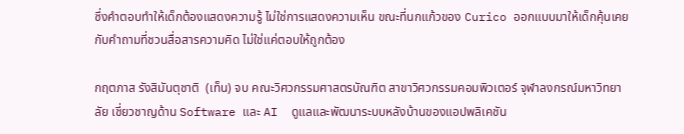ซึ่งคำตอบทำให้เด็กต้องแสดงความรู้ ไม่ใช่การแสดงความเห็น ขณะที่นกแก้วของ Curico ออกแบบมาให้เด็กคุ้นเคยกับคำถามที่ชวนสื่อสารความคิด ไม่ใช่แค่ตอบให้ถูกต้อง

กฤตภาส รังสิมันตุชาติ  (เท็น) จบ คณะวิศวกรรมศาสตรบัณฑิต สาขาวิศวกรรมคอมพิวเตอร์ จุฬาลงกรณ์มหาวิทยาลัย เชี่ยวชาญด้าน Software และ AI  ดูแลและพัฒนาระบบหลังบ้านของแอปพลิเคชัน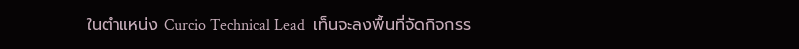ในตำแหน่ง Curcio Technical Lead  เท็นจะลงพื้นที่จัดกิจกรร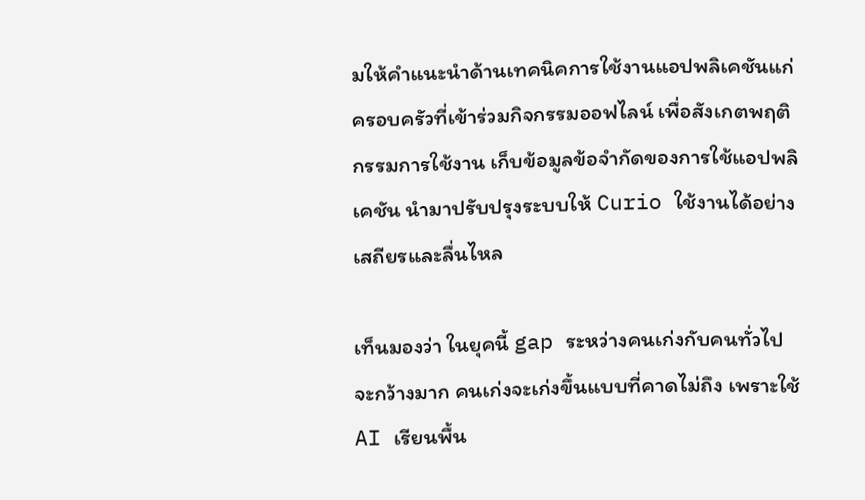มให้คำแนะนำด้านเทคนิคการใช้งานแอปพลิเคชันแก่ครอบครัวที่เข้าร่วมกิจกรรมออฟไลน์ เพื่อสังเกตพฤติกรรมการใช้งาน เก็บข้อมูลข้อจำกัดของการใช้แอปพลิเคชัน นำมาปรับปรุงระบบให้ Curio ใช้งานได้อย่างเสถียรและลื่นไหล

เท็นมองว่า ในยุคนี้ gap ระหว่างคนเก่งกับคนทั่วไปจะกว้างมาก คนเก่งจะเก่งขึ้นแบบที่คาดไม่ถึง เพราะใช้ AI เรียนพื้น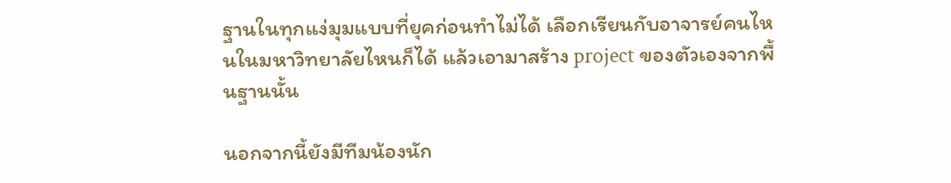ฐานในทุกแง่มุมแบบที่ยุคก่อนทำไม่ได้ เลือกเรียนกับอาจารย์คนไหนในมหาวิทยาลัยไหนก็ได้ แล้วเอามาสร้าง project ของตัวเองจากพื้นฐานนั้น

นอกจากนี้ยังมีทีมน้องนัก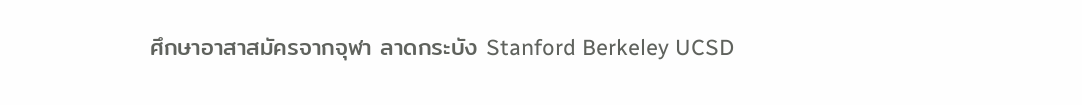ศึกษาอาสาสมัครจากจุฬา ลาดกระบัง Stanford Berkeley UCSD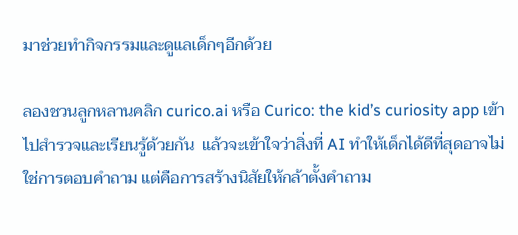มาช่วยทำกิจกรรมและดูแลเด็กๆอีกด้วย

ลองชวนลูกหลานคลิก curico.ai หรือ Curico: the kid’s curiosity app เข้าไปสํารวจและเรียนรู้ด้วยกัน  แล้วจะเข้าใจว่าสิ่งที่ AI ทำให้เด็กได้ดีที่สุดอาจไม่ใช่การตอบคำถาม แต่คือการสร้างนิสัยให้กล้าตั้งคำถาม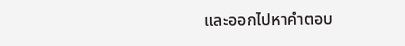และออกไปหาคำตอบ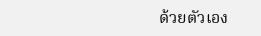ด้วยตัวเอง